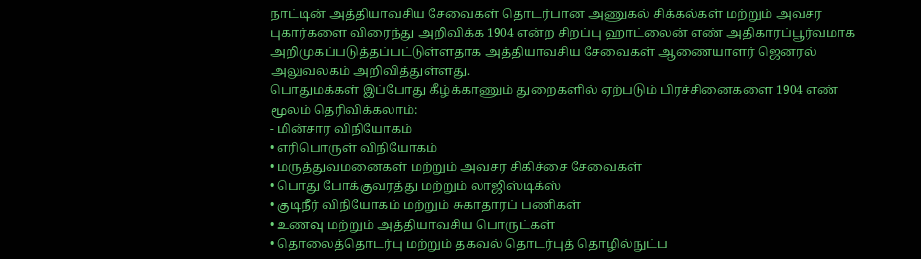நாட்டின் அத்தியாவசிய சேவைகள் தொடர்பான அணுகல் சிக்கல்கள் மற்றும் அவசர புகார்களை விரைந்து அறிவிக்க 1904 என்ற சிறப்பு ஹாட்லைன் எண் அதிகாரப்பூர்வமாக அறிமுகப்படுத்தப்பட்டுள்ளதாக அத்தியாவசிய சேவைகள் ஆணையாளர் ஜெனரல் அலுவலகம் அறிவித்துள்ளது.
பொதுமக்கள் இப்போது கீழ்க்காணும் துறைகளில் ஏற்படும் பிரச்சினைகளை 1904 எண் மூலம் தெரிவிக்கலாம்:
- மின்சார விநியோகம்
• எரிபொருள் விநியோகம்
• மருத்துவமனைகள் மற்றும் அவசர சிகிச்சை சேவைகள்
• பொது போக்குவரத்து மற்றும் லாஜிஸ்டிக்ஸ்
• குடிநீர் விநியோகம் மற்றும் சுகாதாரப் பணிகள்
• உணவு மற்றும் அத்தியாவசிய பொருட்கள்
• தொலைத்தொடர்பு மற்றும் தகவல் தொடர்புத் தொழில்நுட்ப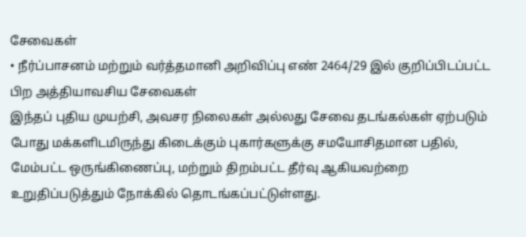சேவைகள்
• நீர்ப்பாசனம் மற்றும் வர்த்தமானி அறிவிப்பு எண் 2464/29 இல் குறிப்பிடப்பட்ட பிற அத்தியாவசிய சேவைகள்
இந்தப் புதிய முயற்சி, அவசர நிலைகள் அல்லது சேவை தடங்கல்கள் ஏற்படும் போது மக்களிடமிருந்து கிடைக்கும் புகார்களுக்கு சமயோசிதமான பதில், மேம்பட்ட ஒருங்கிணைப்பு, மற்றும் திறம்பட்ட தீர்வு ஆகியவற்றை உறுதிப்படுத்தும் நோக்கில் தொடங்கப்பட்டுள்ளது.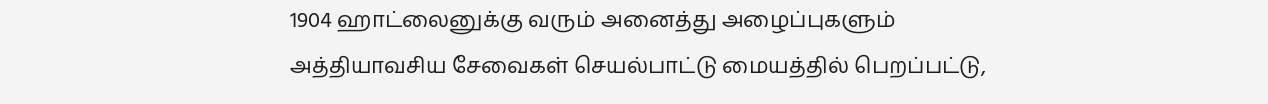1904 ஹாட்லைனுக்கு வரும் அனைத்து அழைப்புகளும் அத்தியாவசிய சேவைகள் செயல்பாட்டு மையத்தில் பெறப்பட்டு,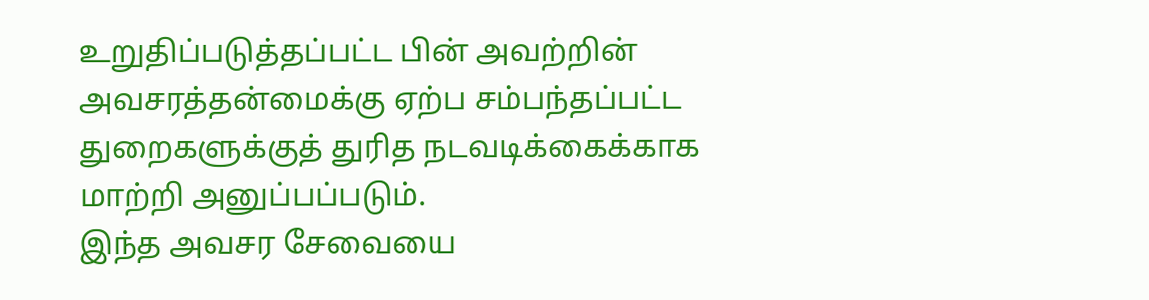உறுதிப்படுத்தப்பட்ட பின் அவற்றின் அவசரத்தன்மைக்கு ஏற்ப சம்பந்தப்பட்ட துறைகளுக்குத் துரித நடவடிக்கைக்காக மாற்றி அனுப்பப்படும்.
இந்த அவசர சேவையை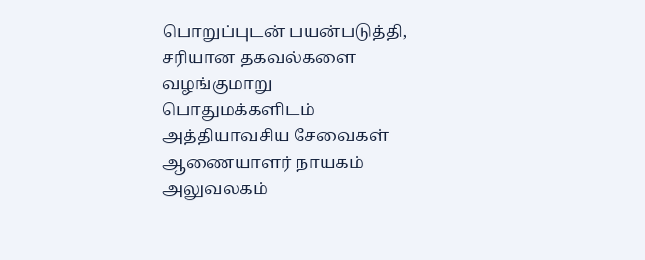பொறுப்புடன் பயன்படுத்தி, சரியான தகவல்களை வழங்குமாறு பொதுமக்களிடம் அத்தியாவசிய சேவைகள் ஆணையாளர் நாயகம் அலுவலகம்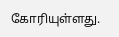கோரியுள்ளது.